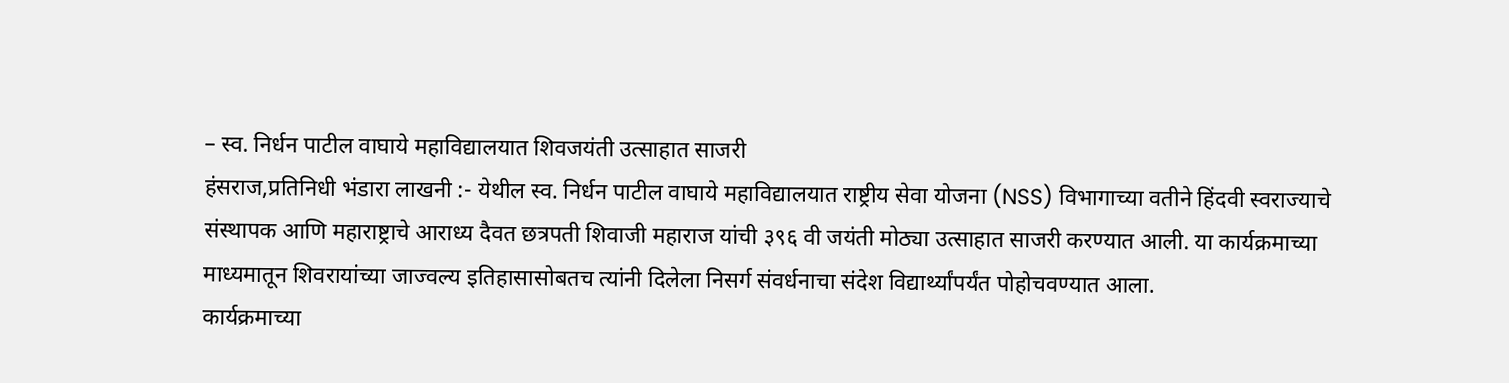– स्व. निर्धन पाटील वाघाये महाविद्यालयात शिवजयंती उत्साहात साजरी
हंसराज,प्रतिनिधी भंडारा लाखनी :- येथील स्व. निर्धन पाटील वाघाये महाविद्यालयात राष्ट्रीय सेवा योजना (NSS) विभागाच्या वतीने हिंदवी स्वराज्याचे संस्थापक आणि महाराष्ट्राचे आराध्य दैवत छत्रपती शिवाजी महाराज यांची ३९६ वी जयंती मोठ्या उत्साहात साजरी करण्यात आली. या कार्यक्रमाच्या माध्यमातून शिवरायांच्या जाज्वल्य इतिहासासोबतच त्यांनी दिलेला निसर्ग संवर्धनाचा संदेश विद्यार्थ्यांपर्यंत पोहोचवण्यात आला.
कार्यक्रमाच्या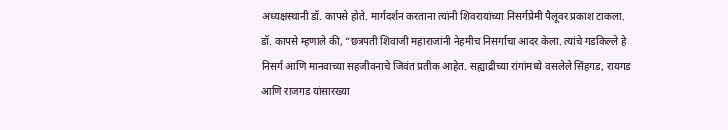अध्यक्षस्थानी डॉ. कापसे होते. मार्गदर्शन करताना त्यांनी शिवरायांच्या निसर्गप्रेमी पैलूवर प्रकाश टाकला. डॉ. कापसे म्हणाले की, “छत्रपती शिवाजी महाराजांनी नेहमीच निसर्गाचा आदर केला. त्यांचे गडकिल्ले हे निसर्ग आणि मानवाच्या सहजीवनाचे जिवंत प्रतीक आहेत. सह्याद्रीच्या रांगांमध्ये वसलेले सिंहगड, रायगड आणि राजगड यांसारख्या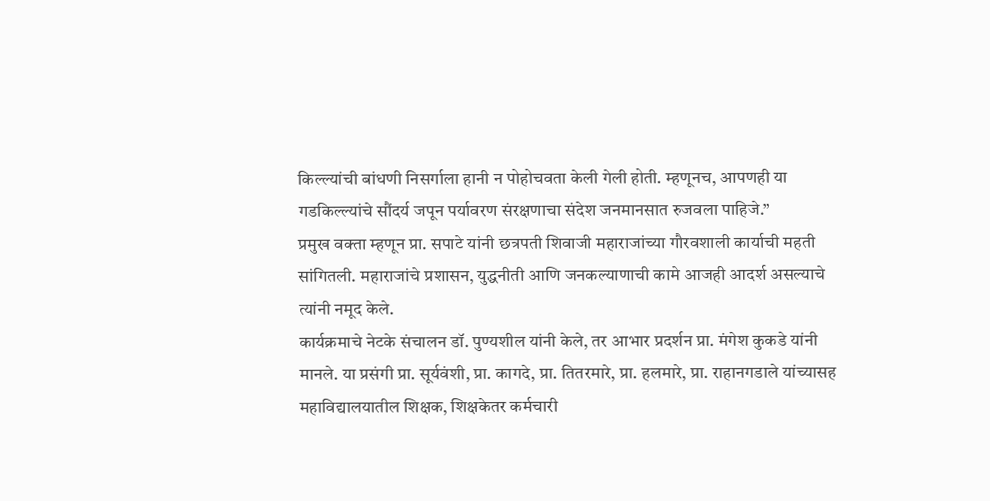किल्ल्यांची बांधणी निसर्गाला हानी न पोहोचवता केली गेली होती. म्हणूनच, आपणही या गडकिल्ल्यांचे सौंदर्य जपून पर्यावरण संरक्षणाचा संदेश जनमानसात रुजवला पाहिजे.”
प्रमुख वक्ता म्हणून प्रा. सपाटे यांनी छत्रपती शिवाजी महाराजांच्या गौरवशाली कार्याची महती सांगितली. महाराजांचे प्रशासन, युद्धनीती आणि जनकल्याणाची कामे आजही आदर्श असल्याचे त्यांनी नमूद केले.
कार्यक्रमाचे नेटके संचालन डॉ. पुण्यशील यांनी केले, तर आभार प्रदर्शन प्रा. मंगेश कुकडे यांनी मानले. या प्रसंगी प्रा. सूर्यवंशी, प्रा. कागदे, प्रा. तितरमारे, प्रा. हलमारे, प्रा. राहानगडाले यांच्यासह महाविद्यालयातील शिक्षक, शिक्षकेतर कर्मचारी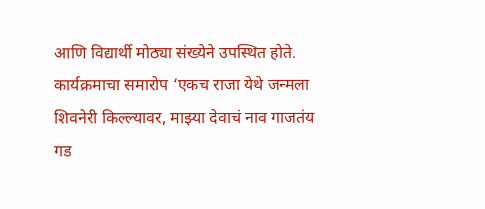आणि विद्यार्थी मोठ्या संख्येने उपस्थित होते.
कार्यक्रमाचा समारोप ‘एकच राजा येथे जन्मला शिवनेरी किल्ल्यावर, माझ्या देवाचं नाव गाजतंय गड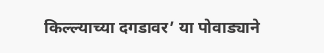किल्ल्याच्या दगडावर’ या पोवाड्याने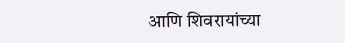आणि शिवरायांच्या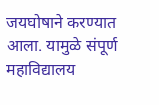जयघोषाने करण्यात आला. यामुळे संपूर्ण महाविद्यालय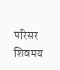परिसर शिवमय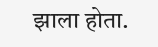झाला होता.